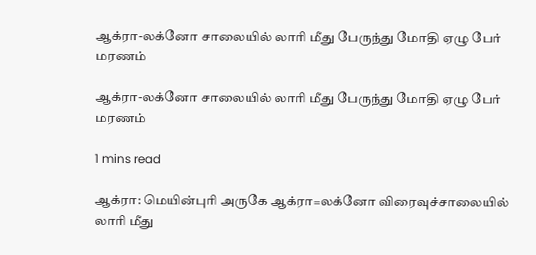ஆக்ரா-லக்னோ சாலையில் லாரி மீது பேருந்து மோதி ஏழு பேர் மரணம்

ஆக்ரா-லக்னோ சாலையில் லாரி மீது பேருந்து மோதி ஏழு பேர் மரணம்

1 mins read

ஆக்ரா: மெயின்புரி அருகே ஆக்ரா=லக்னோ விரைவுச்சாலையில் லாரி மீது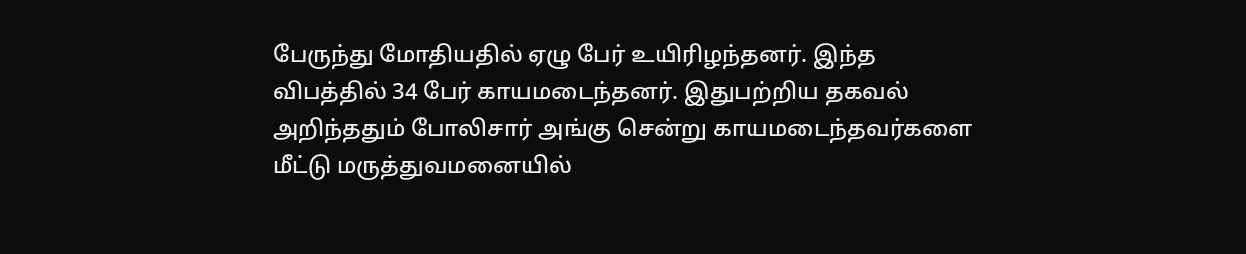பேருந்து மோதியதில் ஏழு பேர் உயிரிழந்தனர். இந்த விபத்தில் 34 பேர் காயமடைந்தனர். இதுபற்றிய தகவல் அறிந்ததும் போலிசார் அங்கு சென்று காயமடைந்தவர்களை மீட்டு மருத்துவமனையில்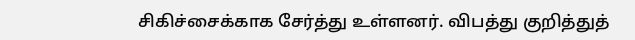சிகிச்சைக்காக சேர்த்து உள்ளனர். விபத்து குறித்துத்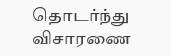தொடர்ந்து விசாரணை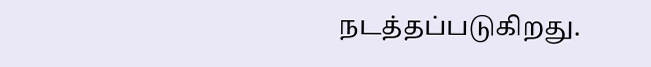நடத்தப்படுகிறது.